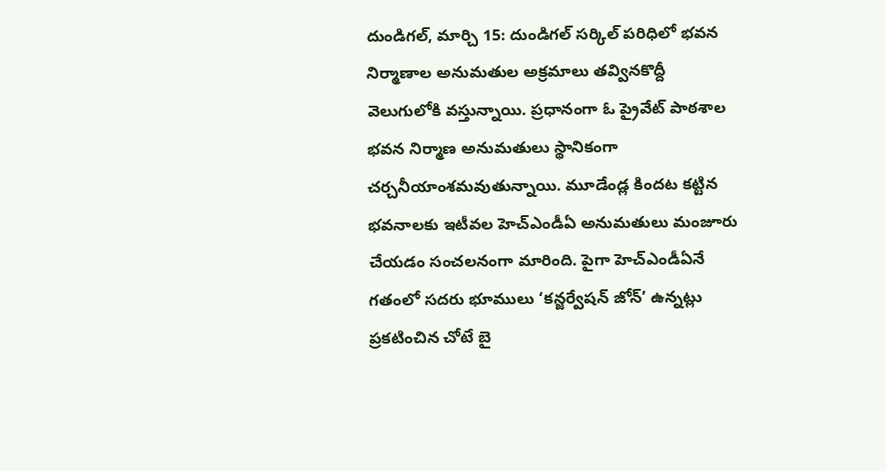దుండిగల్, మార్చి 15: దుండిగల్ సర్కిల్ పరిధిలో భవన నిర్మాణాల అనుమతుల అక్రమాలు తవ్వినకొద్దీ వెలుగులోకి వస్తున్నాయి. ప్రధానంగా ఓ ప్రైవేట్ పాఠశాల భవన నిర్మాణ అనుమతులు స్థానికంగా చర్చనీయాంశమవుతున్నాయి. మూడేండ్ల కిందట కట్టిన భవనాలకు ఇటీవల హెచ్ఎండీఏ అనుమతులు మంజూరు చేయడం సంచలనంగా మారింది. పైగా హెచ్ఎండీఏనే గతంలో సదరు భూములు ‘కన్జర్వేషన్ జోన్’ ఉన్నట్లు ప్రకటించిన చోటే బై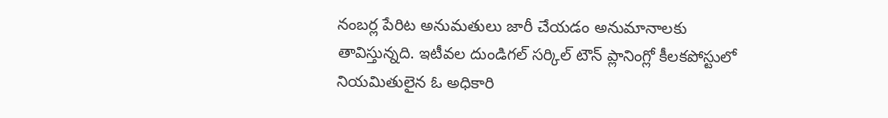నంబర్ల పేరిట అనుమతులు జారీ చేయడం అనుమానాలకు తావిస్తున్నది. ఇటీవల దుండిగల్ సర్కిల్ టౌన్ ప్లానింగ్లో కీలకపోస్టులో నియమితులైన ఓ అధికారి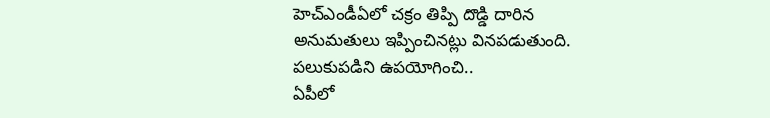హెచ్ఎండీఏలో చక్రం తిప్పి దొడ్డి దారిన అనుమతులు ఇప్పించినట్లు వినపడుతుంది.
పలుకుపడిని ఉపయోగించి..
ఏపీలో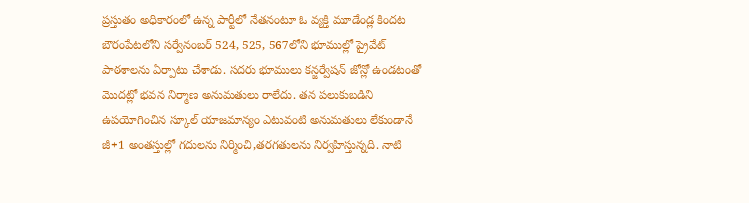ప్రస్తుతం అధికారంలో ఉన్న పార్టీలో నేతనంటూ ఓ వ్యక్తి మూడేండ్ల కిందట బౌరంపేటలోని సర్వేనంబర్ 524, 525, 567లోని భూముల్లో ప్రైవేట్ పాఠశాలను ఏర్పాటు చేశాడు. సదరు భూములు కన్జర్వేషన్ జోన్లో ఉండటంతో మొదట్లో భవన నిర్మాణ అనుమతులు రాలేదు. తన పలుకుబడిని ఉపయోగించిన స్కూల్ యాజమాన్యం ఎటువంటి అనుమతులు లేకుండానే జీ+1 అంతస్తుల్లో గదులను నిర్మించి,తరగతులను నిర్వహిస్తున్నది. నాటి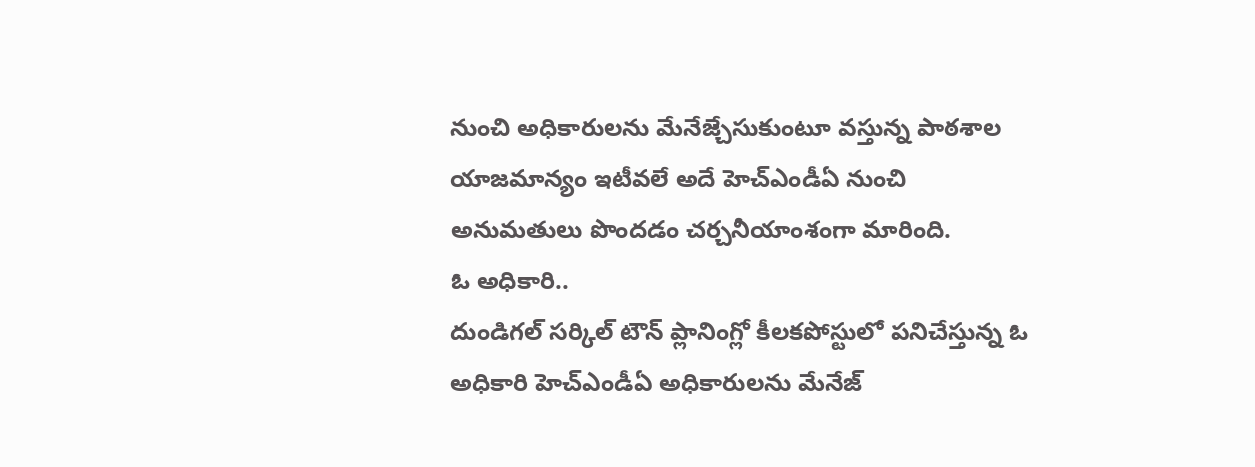నుంచి అధికారులను మేనేజ్చేసుకుంటూ వస్తున్న పాఠశాల యాజమాన్యం ఇటీవలే అదే హెచ్ఎండీఏ నుంచి అనుమతులు పొందడం చర్చనీయాంశంగా మారింది.
ఓ అధికారి..
దుండిగల్ సర్కిల్ టౌన్ ప్లానింగ్లో కీలకపోస్టులో పనిచేస్తున్న ఓ అధికారి హెచ్ఎండీఏ అధికారులను మేనేజ్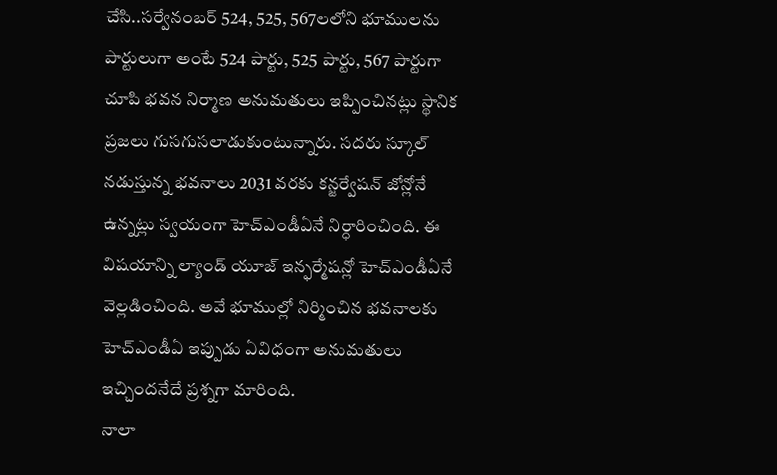చేసి..సర్వేనంబర్ 524, 525, 567లలోని భూములను పార్టులుగా అంటే 524 పార్టు, 525 పార్టు, 567 పార్టుగా చూపి భవన నిర్మాణ అనుమతులు ఇప్పించినట్లు స్థానిక ప్రజలు గుసగుసలాడుకుంటున్నారు. సదరు స్కూల్ నడుస్తున్న భవనాలు 2031 వరకు కన్జర్వేషన్ జోన్లోనే ఉన్నట్లు స్వయంగా హెచ్ఎండీఏనే నిర్ధారించింది. ఈ విషయాన్ని ల్యాండ్ యూజ్ ఇన్ఫర్మేషన్లో హెచ్ఎండీఏనే వెల్లడించింది. అవే భూముల్లో నిర్మించిన భవనాలకు హెచ్ఎండీఏ ఇప్పుడు ఏవిధంగా అనుమతులు ఇచ్చిందనేదే ప్రశ్నగా మారింది.
నాలా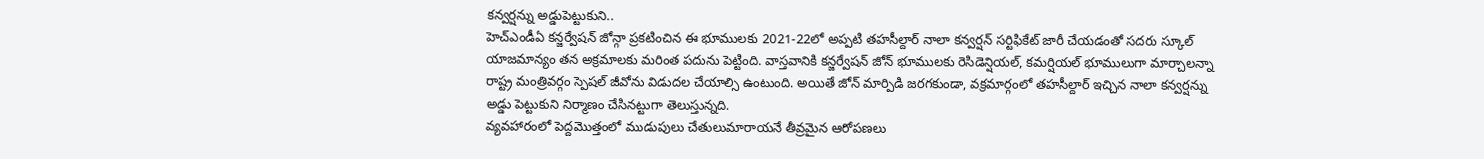కన్వర్షన్ను అడ్డుపెట్టుకుని..
హెచ్ఎండీఏ కన్జర్వేషన్ జోన్గా ప్రకటించిన ఈ భూములకు 2021-22లో అప్పటి తహసీల్దార్ నాలా కన్వర్షన్ సర్టిఫికేట్ జారీ చేయడంతో సదరు స్కూల్ యాజమాన్యం తన అక్రమాలకు మరింత పదును పెట్టింది. వాస్తవానికి కన్జర్వేషన్ జోన్ భూములకు రెసిడెన్షియల్, కమర్షియల్ భూములుగా మార్చాలన్నా రాష్ట్ర మంత్రివర్గం స్పెషల్ జీవోను విడుదల చేయాల్సి ఉంటుంది. అయితే జోన్ మార్పిడి జరగకుండా, వక్రమార్గంలో తహసీల్దార్ ఇచ్చిన నాలా కన్వర్షన్ను అడ్డు పెట్టుకుని నిర్మాణం చేసినట్టుగా తెలుస్తున్నది.
వ్యవహారంలో పెద్దమొత్తంలో ముడుపులు చేతులుమారాయనే తీవ్రమైన ఆరోపణలు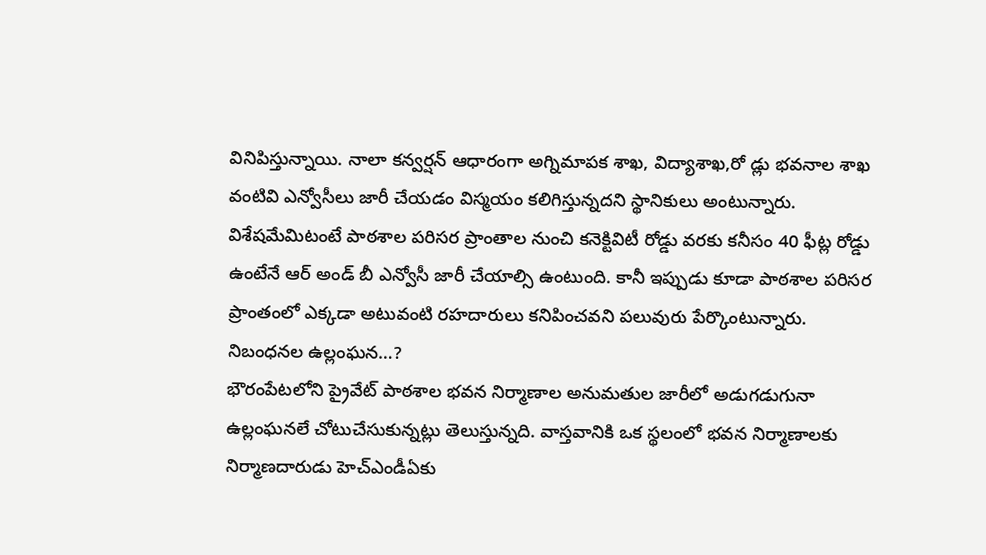వినిపిస్తున్నాయి. నాలా కన్వర్షన్ ఆధారంగా అగ్నిమాపక శాఖ, విద్యాశాఖ,రో డ్లు భవనాల శాఖ వంటివి ఎన్వోసీలు జారీ చేయడం విస్మయం కలిగిస్తున్నదని స్థానికులు అంటున్నారు. విశేషమేమిటంటే పాఠశాల పరిసర ప్రాంతాల నుంచి కనెక్టివిటీ రోడ్డు వరకు కనీసం 40 ఫీట్ల రోడ్డు ఉంటేనే ఆర్ అండ్ బీ ఎన్వోసీ జారీ చేయాల్సి ఉంటుంది. కానీ ఇప్పుడు కూడా పాఠశాల పరిసర ప్రాంతంలో ఎక్కడా అటువంటి రహదారులు కనిపించవని పలువురు పేర్కొంటున్నారు.
నిబంధనల ఉల్లంఘన…?
భౌరంపేటలోని ప్రైవేట్ పాఠశాల భవన నిర్మాణాల అనుమతుల జారీలో అడుగడుగునా ఉల్లంఘనలే చోటుచేసుకున్నట్లు తెలుస్తున్నది. వాస్తవానికి ఒక స్థలంలో భవన నిర్మాణాలకు నిర్మాణదారుడు హెచ్ఎండీఏకు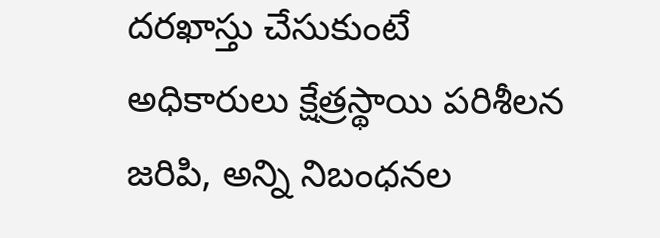దరఖాస్తు చేసుకుంటే అధికారులు క్షేత్రస్థాయి పరిశీలన జరిపి, అన్ని నిబంధనల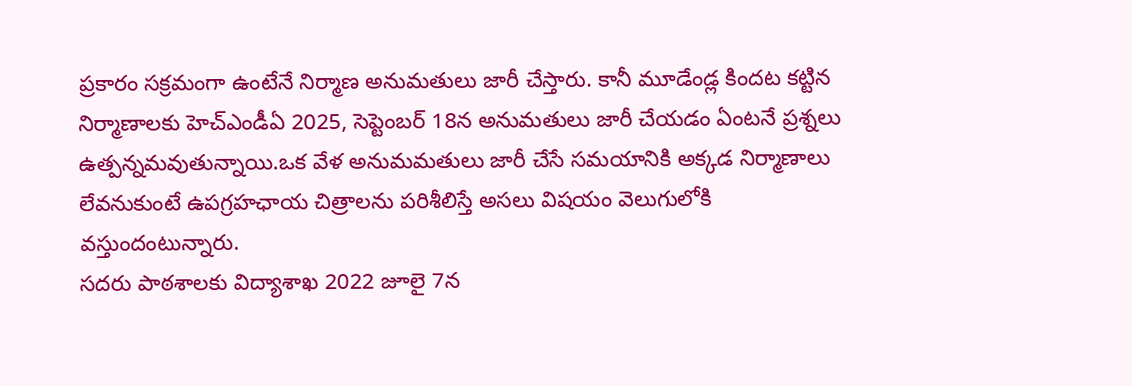ప్రకారం సక్రమంగా ఉంటేనే నిర్మాణ అనుమతులు జారీ చేస్తారు. కానీ మూడేండ్ల కిందట కట్టిన నిర్మాణాలకు హెచ్ఎండీఏ 2025, సెప్టెంబర్ 18న అనుమతులు జారీ చేయడం ఏంటనే ప్రశ్నలు ఉత్పన్నమవుతున్నాయి.ఒక వేళ అనుమమతులు జారీ చేసే సమయానికి అక్కడ నిర్మాణాలు లేవనుకుంటే ఉపగ్రహఛాయ చిత్రాలను పరిశీలిస్తే అసలు విషయం వెలుగులోకి వస్తుందంటున్నారు.
సదరు పాఠశాలకు విద్యాశాఖ 2022 జూలై 7న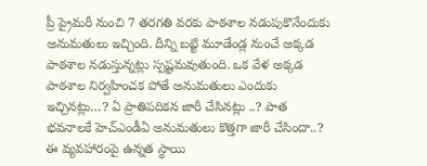ప్రీ ప్రైమరీ నుంచి 7 తరగతి వరకు పాఠశాల నడుపుకొనేందుకు అనుమతులు ఇచ్చింది. దీన్ని బట్టి మూడేండ్ల నుంచే అక్కడ పాఠశాల నడుస్తున్నట్లు స్పష్టమవుతుంది. ఒక వేళ అక్కడ పాఠశాల నిర్వహించక పోతే అనుమతులు ఎందుకు ఇచ్చినట్లు…? ఏ ప్రాతిపదికన జారీ చేసినట్లు ..? పాత భవనాలకే హెచ్ఎండీఏ అనుమతులు కొత్తగా జారీ చేసిందా..? ఈ వ్యవహారంపై ఉన్నత స్థాయి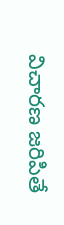విచారణ జరిపితే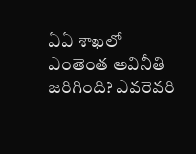ఏఏ శాఖలో ఎంతెంత అవినీతి జరిగింది? ఎవరెవరి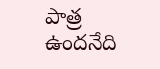పాత్ర ఉందనేది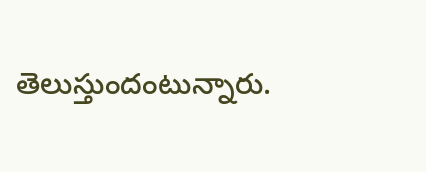తెలుస్తుందంటున్నారు.